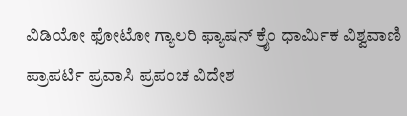ವಿಡಿಯೋ ಫೋಟೋ ಗ್ಯಾಲರಿ ಫ್ಯಾಷನ್ ಕ್ರೈಂ ಧಾರ್ಮಿಕ ವಿಶ್ವವಾಣಿ ಪ್ರಾಪರ್ಟಿ ಪ್ರವಾಸಿ ಪ್ರಪಂಚ ವಿದೇಶ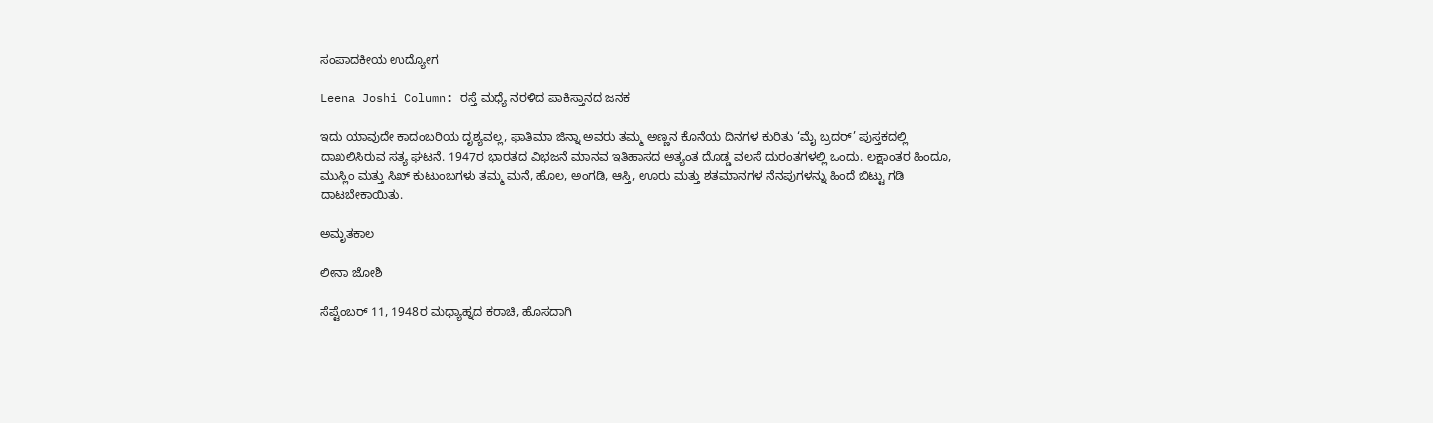ಸಂಪಾದಕೀಯ ಉದ್ಯೋಗ

Leena Joshi Column: ರಸ್ತೆ ಮಧ್ಯೆ ನರಳಿದ ಪಾಕಿಸ್ತಾನದ ಜನಕ

ಇದು ಯಾವುದೇ ಕಾದಂಬರಿಯ ದೃಶ್ಯವಲ್ಲ, ಫಾತಿಮಾ ಜಿನ್ನಾ ಅವರು ತಮ್ಮ ಅಣ್ಣನ ಕೊನೆಯ ದಿನಗಳ ಕುರಿತು ‘ಮೈ ಬ್ರದರ್’ ಪುಸ್ತಕದಲ್ಲಿ ದಾಖಲಿಸಿರುವ ಸತ್ಯ ಘಟನೆ. 1947ರ ಭಾರತದ ವಿಭಜನೆ ಮಾನವ ಇತಿಹಾಸದ ಅತ್ಯಂತ ದೊಡ್ಡ ವಲಸೆ ದುರಂತಗಳಲ್ಲಿ ಒಂದು. ಲಕ್ಷಾಂತರ ಹಿಂದೂ, ಮುಸ್ಲಿಂ ಮತ್ತು ಸಿಖ್ ಕುಟುಂಬಗಳು ತಮ್ಮ ಮನೆ, ಹೊಲ, ಅಂಗಡಿ, ಆಸ್ತಿ, ಊರು ಮತ್ತು ಶತಮಾನಗಳ ನೆನಪುಗಳನ್ನು ಹಿಂದೆ ಬಿಟ್ಟು ಗಡಿ ದಾಟಬೇಕಾಯಿತು.

ಅಮೃತಕಾಲ

ಲೀನಾ ಜೋಶಿ

ಸೆಪ್ಟೆಂಬರ್ 11, 1948ರ ಮಧ್ಯಾಹ್ನದ ಕರಾಚಿ, ಹೊಸದಾಗಿ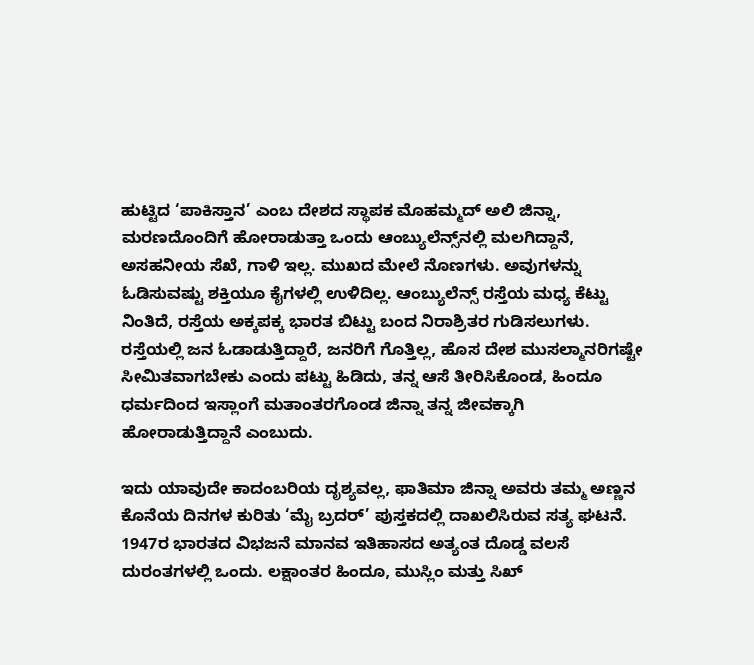ಹುಟ್ಟಿದ ‘ಪಾಕಿಸ್ತಾನ’ ಎಂಬ ದೇಶದ ಸ್ಥಾಪಕ ಮೊಹಮ್ಮದ್ ಅಲಿ ಜಿನ್ನಾ, ಮರಣದೊಂದಿಗೆ ಹೋರಾಡುತ್ತಾ ಒಂದು ಆಂಬ್ಯುಲೆನ್ಸ್‌ನಲ್ಲಿ ಮಲಗಿದ್ದಾನೆ, ಅಸಹನೀಯ ಸೆಖೆ, ಗಾಳಿ ಇಲ್ಲ. ಮುಖದ ಮೇಲೆ ನೊಣಗಳು. ಅವುಗಳನ್ನು ಓಡಿಸುವಷ್ಟು ಶಕ್ತಿಯೂ ಕೈಗಳಲ್ಲಿ ಉಳಿದಿಲ್ಲ. ಆಂಬ್ಯುಲೆನ್ಸ್ ರಸ್ತೆಯ ಮಧ್ಯ ಕೆಟ್ಟು ನಿಂತಿದೆ, ರಸ್ತೆಯ ಅಕ್ಕಪಕ್ಕ ಭಾರತ ಬಿಟ್ಟು ಬಂದ ನಿರಾಶ್ರಿತರ ಗುಡಿಸಲುಗಳು. ರಸ್ತೆಯಲ್ಲಿ ಜನ ಓಡಾಡುತ್ತಿದ್ದಾರೆ, ಜನರಿಗೆ ಗೊತ್ತಿಲ್ಲ, ಹೊಸ ದೇಶ ಮುಸಲ್ಮಾನರಿಗಷ್ಟೇ ಸೀಮಿತವಾಗಬೇಕು ಎಂದು ಪಟ್ಟು ಹಿಡಿದು, ತನ್ನ ಆಸೆ ತೀರಿಸಿಕೊಂಡ, ಹಿಂದೂ ಧರ್ಮದಿಂದ ಇಸ್ಲಾಂಗೆ ಮತಾಂತರಗೊಂಡ ಜಿನ್ನಾ ತನ್ನ ಜೀವಕ್ಕಾಗಿ ಹೋರಾಡುತ್ತಿದ್ದಾನೆ ಎಂಬುದು.

ಇದು ಯಾವುದೇ ಕಾದಂಬರಿಯ ದೃಶ್ಯವಲ್ಲ, ಫಾತಿಮಾ ಜಿನ್ನಾ ಅವರು ತಮ್ಮ ಅಣ್ಣನ ಕೊನೆಯ ದಿನಗಳ ಕುರಿತು ‘ಮೈ ಬ್ರದರ್’ ಪುಸ್ತಕದಲ್ಲಿ ದಾಖಲಿಸಿರುವ ಸತ್ಯ ಘಟನೆ. 1947ರ ಭಾರತದ ವಿಭಜನೆ ಮಾನವ ಇತಿಹಾಸದ ಅತ್ಯಂತ ದೊಡ್ಡ ವಲಸೆ ದುರಂತಗಳಲ್ಲಿ ಒಂದು. ಲಕ್ಷಾಂತರ ಹಿಂದೂ, ಮುಸ್ಲಿಂ ಮತ್ತು ಸಿಖ್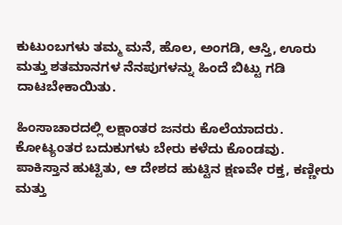ಕುಟುಂಬಗಳು ತಮ್ಮ ಮನೆ, ಹೊಲ, ಅಂಗಡಿ, ಆಸ್ತಿ, ಊರು ಮತ್ತು ಶತಮಾನಗಳ ನೆನಪುಗಳನ್ನು ಹಿಂದೆ ಬಿಟ್ಟು ಗಡಿ ದಾಟಬೇಕಾಯಿತು.

ಹಿಂಸಾಚಾರದಲ್ಲಿ ಲಕ್ಷಾಂತರ ಜನರು ಕೊಲೆಯಾದರು. ಕೋಟ್ಯಂತರ ಬದುಕುಗಳು ಬೇರು ಕಳೆದು ಕೊಂಡವು. ಪಾಕಿಸ್ತಾನ ಹುಟ್ಟಿತು, ಆ ದೇಶದ ಹುಟ್ಟಿನ ಕ್ಷಣವೇ ರಕ್ತ, ಕಣ್ಣೀರು ಮತ್ತು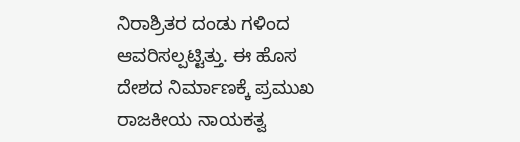ನಿರಾಶ್ರಿತರ ದಂಡು ಗಳಿಂದ ಆವರಿಸಲ್ಪಟ್ಟಿತ್ತು. ಈ ಹೊಸ ದೇಶದ ನಿರ್ಮಾಣಕ್ಕೆ ಪ್ರಮುಖ ರಾಜಕೀಯ ನಾಯಕತ್ವ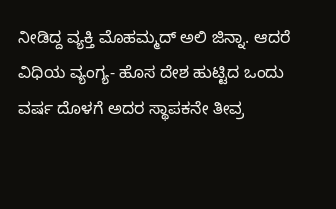ನೀಡಿದ್ದ ವ್ಯಕ್ತಿ ಮೊಹಮ್ಮದ್ ಅಲಿ ಜಿನ್ನಾ. ಆದರೆ ವಿಧಿಯ ವ್ಯಂಗ್ಯ- ಹೊಸ ದೇಶ ಹುಟ್ಟಿದ ಒಂದು ವರ್ಷ ದೊಳಗೆ ಅದರ ಸ್ಥಾಪಕನೇ ತೀವ್ರ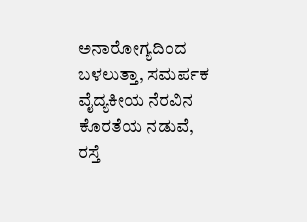ಅನಾರೋಗ್ಯದಿಂದ ಬಳಲುತ್ತಾ, ಸಮರ್ಪಕ ವೈದ್ಯಕೀಯ ನೆರವಿನ ಕೊರತೆಯ ನಡುವೆ, ರಸ್ತೆ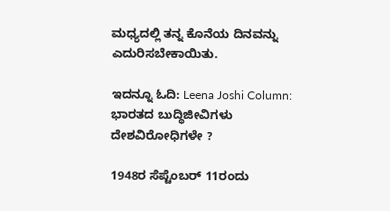ಮಧ್ಯದಲ್ಲಿ ತನ್ನ ಕೊನೆಯ ದಿನವನ್ನು ಎದುರಿಸಬೇಕಾಯಿತು.

ಇದನ್ನೂ ಓದಿ: Leena Joshi Column: ಭಾರತದ ಬುದ್ಧಿಜೀವಿಗಳು ದೇಶವಿರೋಧಿಗಳೇ ?

1948ರ ಸೆಪ್ಟೆಂಬರ್ 11ರಂದು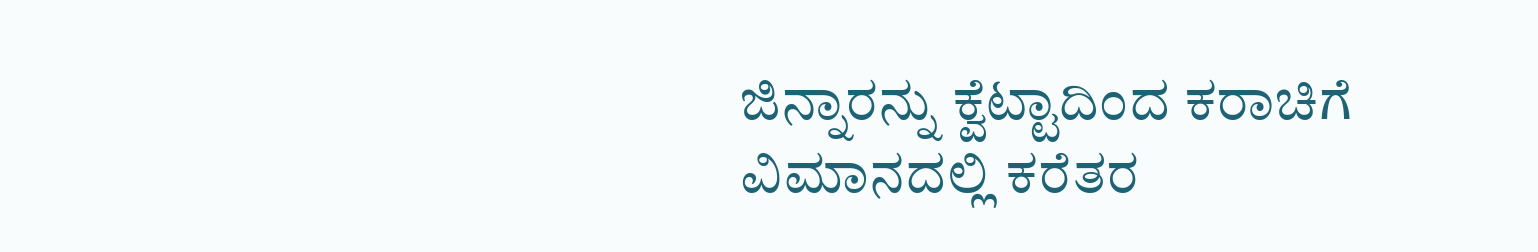ಜಿನ್ನಾರನ್ನು ಕ್ವೆಟ್ಟಾದಿಂದ ಕರಾಚಿಗೆ ವಿಮಾನದಲ್ಲಿ ಕರೆತರ‌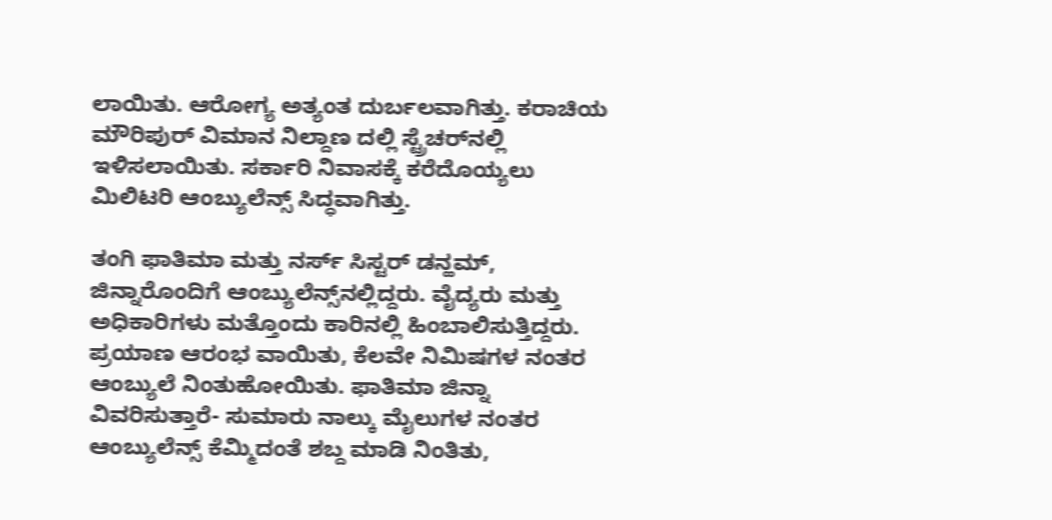ಲಾಯಿತು. ಆರೋಗ್ಯ ಅತ್ಯಂತ ದುರ್ಬಲವಾಗಿತ್ತು. ಕರಾಚಿಯ ಮೌರಿಪುರ್ ವಿಮಾನ ನಿಲ್ದಾಣ ದಲ್ಲಿ ಸ್ಟ್ರೆಚರ್‌ನಲ್ಲಿ ಇಳಿಸಲಾಯಿತು. ಸರ್ಕಾರಿ ನಿವಾಸಕ್ಕೆ ಕರೆದೊಯ್ಯಲು ಮಿಲಿಟರಿ ಆಂಬ್ಯುಲೆನ್ಸ್ ಸಿದ್ಧವಾಗಿತ್ತು.

ತಂಗಿ ಫಾತಿಮಾ ಮತ್ತು ನರ್ಸ್ ಸಿಸ್ಟರ್ ಡನ್ಹಮ್, ಜಿನ್ನಾರೊಂದಿಗೆ ಆಂಬ್ಯುಲೆನ್ಸ್‌ನಲ್ಲಿದ್ದರು. ವೈದ್ಯರು ಮತ್ತು ಅಧಿಕಾರಿಗಳು ಮತ್ತೊಂದು ಕಾರಿನಲ್ಲಿ ಹಿಂಬಾಲಿಸುತ್ತಿದ್ದರು. ಪ್ರಯಾಣ ಆರಂಭ ವಾಯಿತು, ಕೆಲವೇ ನಿಮಿಷಗಳ ನಂತರ ಆಂಬ್ಯುಲೆ ನಿಂತುಹೋಯಿತು. ಫಾತಿಮಾ ಜಿನ್ನಾ ವಿವರಿಸುತ್ತಾರೆ- ಸುಮಾರು ನಾಲ್ಕು ಮೈಲುಗಳ ನಂತರ ಆಂಬ್ಯುಲೆನ್ಸ್ ಕೆಮ್ಮಿದಂತೆ ಶಬ್ದ ಮಾಡಿ ನಿಂತಿತು,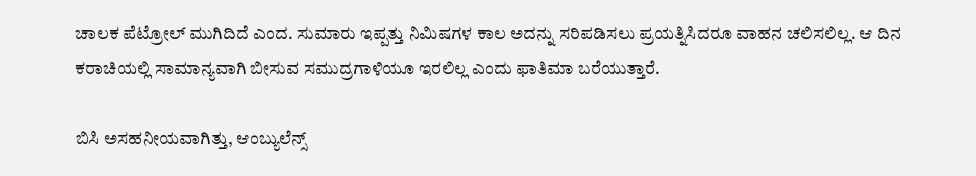ಚಾಲಕ ಪೆಟ್ರೋಲ್ ಮುಗಿದಿದೆ ಎಂದ. ಸುಮಾರು ಇಪ್ಪತ್ತು ನಿಮಿಷಗಳ ಕಾಲ ಅದನ್ನು ಸರಿಪಡಿಸಲು ಪ್ರಯತ್ನಿಸಿದರೂ ವಾಹನ ಚಲಿಸಲಿಲ್ಲ. ಆ ದಿನ ಕರಾಚಿಯಲ್ಲಿ ಸಾಮಾನ್ಯವಾಗಿ ಬೀಸುವ ಸಮುದ್ರಗಾಳಿಯೂ ಇರಲಿಲ್ಲ ಎಂದು ಫಾತಿಮಾ ಬರೆಯುತ್ತಾರೆ.

ಬಿಸಿ ಅಸಹನೀಯವಾಗಿತ್ತು, ಆಂಬ್ಯುಲೆನ್ಸ್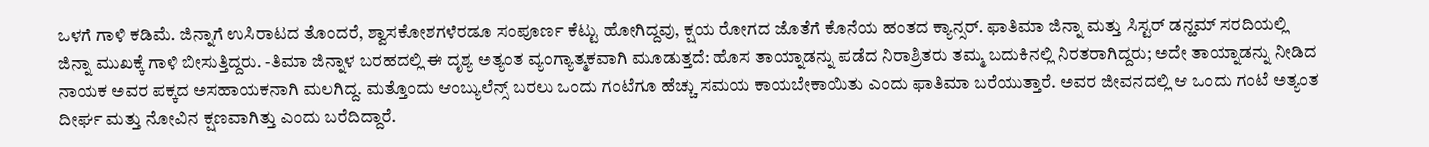ಒಳಗೆ ಗಾಳಿ ಕಡಿಮೆ. ಜಿನ್ನಾಗೆ ಉಸಿರಾಟದ ತೊಂದರೆ, ಶ್ವಾಸಕೋಶಗಳೆರಡೂ ಸಂಪೂರ್ಣ ಕೆಟ್ಟು ಹೋಗಿದ್ದವು, ಕ್ಷಯ ರೋಗದ ಜೊತೆಗೆ ಕೊನೆಯ ಹಂತದ ಕ್ಯಾನ್ಸರ್. ಫಾತಿಮಾ ಜಿನ್ನಾ ಮತ್ತು ಸಿಸ್ಟರ್ ಡನ್ಹಮ್ ಸರದಿಯಲ್ಲಿ ಜಿನ್ನಾ ಮುಖಕ್ಕೆ ಗಾಳಿ ಬೀಸುತ್ತಿದ್ದರು. -ತಿಮಾ ಜಿನ್ನಾಳ ಬರಹದಲ್ಲಿ ಈ ದೃಶ್ಯ ಅತ್ಯಂತ ವ್ಯಂಗ್ಯಾತ್ಮಕವಾಗಿ ಮೂಡುತ್ತದೆ: ಹೊಸ ತಾಯ್ನಾಡನ್ನು ಪಡೆದ ನಿರಾಶ್ರಿತರು ತಮ್ಮ ಬದುಕಿನಲ್ಲಿ ನಿರತರಾಗಿದ್ದರು; ಅದೇ ತಾಯ್ನಾಡನ್ನು ನೀಡಿದ ನಾಯಕ ಅವರ ಪಕ್ಕದ ಅಸಹಾಯಕನಾಗಿ ಮಲಗಿದ್ದ. ಮತ್ತೊಂದು ಆಂಬ್ಯುಲೆನ್ಸ್ ಬರಲು ಒಂದು ಗಂಟೆಗೂ ಹೆಚ್ಚು ಸಮಯ ಕಾಯಬೇಕಾಯಿತು ಎಂದು ಫಾತಿಮಾ ಬರೆಯುತ್ತಾರೆ. ಅವರ ಜೀವನದಲ್ಲಿ ಆ ಒಂದು ಗಂಟೆ ಅತ್ಯಂತ ದೀರ್ಘ ಮತ್ತು ನೋವಿನ ಕ್ಷಣವಾಗಿತ್ತು ಎಂದು ಬರೆದಿದ್ದಾರೆ.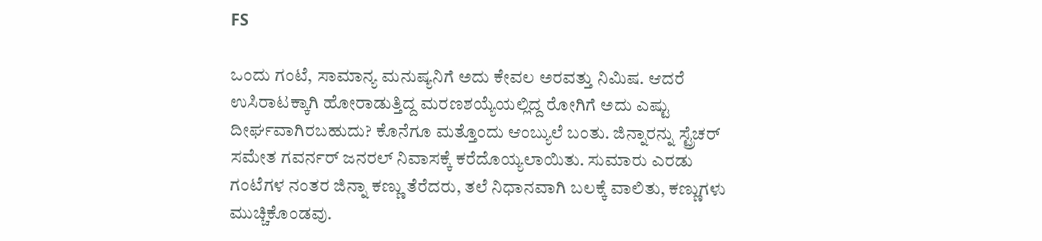FS

ಒಂದು ಗಂಟೆ, ಸಾಮಾನ್ಯ ಮನುಷ್ಯನಿಗೆ ಅದು ಕೇವಲ ಅರವತ್ತು ನಿಮಿಷ. ಆದರೆ ಉಸಿರಾಟಕ್ಕಾಗಿ ಹೋರಾಡುತ್ತಿದ್ದ ಮರಣಶಯ್ಯೆಯಲ್ಲಿದ್ದ ರೋಗಿಗೆ ಅದು ಎಷ್ಟು ದೀರ್ಘವಾಗಿರಬಹುದು? ಕೊನೆಗೂ ಮತ್ತೊಂದು ಆಂಬ್ಯುಲೆ ಬಂತು. ಜಿನ್ನಾರನ್ನು ಸ್ಟ್ರೆಚರ್ ಸಮೇತ ಗವರ್ನರ್ ಜನರಲ್ ನಿವಾಸಕ್ಕೆ ಕರೆದೊಯ್ಯಲಾಯಿತು. ಸುಮಾರು ಎರಡು ಗಂಟೆಗಳ ನಂತರ ಜಿನ್ನಾ ಕಣ್ಣು ತೆರೆದರು, ತಲೆ ನಿಧಾನವಾಗಿ ಬಲಕ್ಕೆ ವಾಲಿತು, ಕಣ್ಣುಗಳು ಮುಚ್ಚಿಕೊಂಡವು.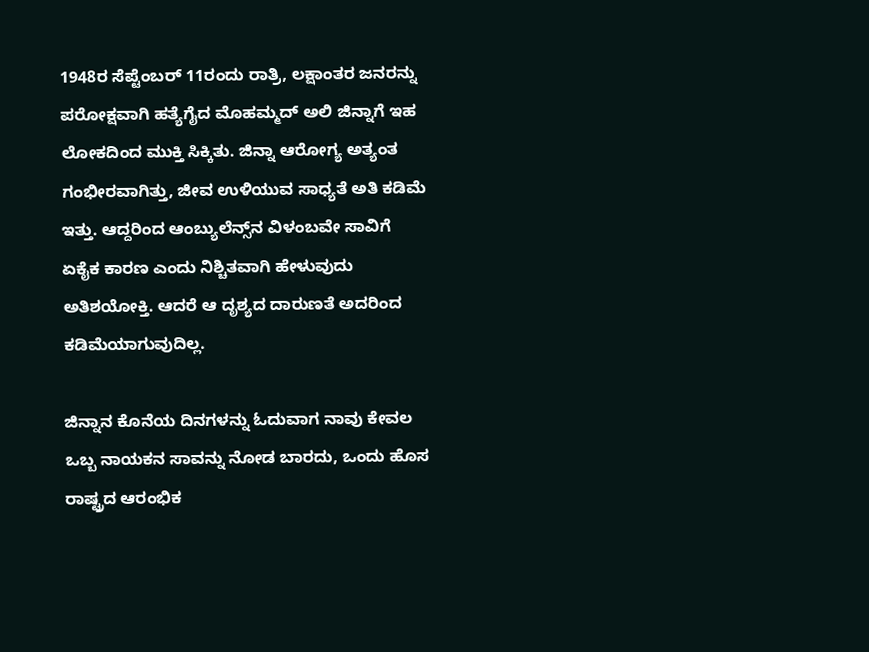1948ರ ಸೆಪ್ಟೆಂಬರ್ 11ರಂದು ರಾತ್ರಿ, ಲಕ್ಷಾಂತರ ಜನರನ್ನು ಪರೋಕ್ಷವಾಗಿ ಹತ್ಯೆಗೈದ ಮೊಹಮ್ಮದ್ ಅಲಿ ಜಿನ್ನಾಗೆ ಇಹ ಲೋಕದಿಂದ ಮುಕ್ತಿ ಸಿಕ್ಕಿತು. ಜಿನ್ನಾ ಆರೋಗ್ಯ ಅತ್ಯಂತ ಗಂಭೀರವಾಗಿತ್ತು, ಜೀವ ಉಳಿಯುವ ಸಾಧ್ಯತೆ ಅತಿ ಕಡಿಮೆ ಇತ್ತು. ಆದ್ದರಿಂದ ಆಂಬ್ಯುಲೆನ್ಸ್‌ನ ವಿಳಂಬವೇ ಸಾವಿಗೆ ಏಕೈಕ ಕಾರಣ ಎಂದು ನಿಶ್ಚಿತವಾಗಿ ಹೇಳುವುದು ಅತಿಶಯೋಕ್ತಿ. ಆದರೆ ಆ ದೃಶ್ಯದ ದಾರುಣತೆ ಅದರಿಂದ ಕಡಿಮೆಯಾಗುವುದಿಲ್ಲ.

ಜಿನ್ನಾನ ಕೊನೆಯ ದಿನಗಳನ್ನು ಓದುವಾಗ ನಾವು ಕೇವಲ ಒಬ್ಬ ನಾಯಕನ ಸಾವನ್ನು ನೋಡ ಬಾರದು, ಒಂದು ಹೊಸ ರಾಷ್ಟ್ರದ ಆರಂಭಿಕ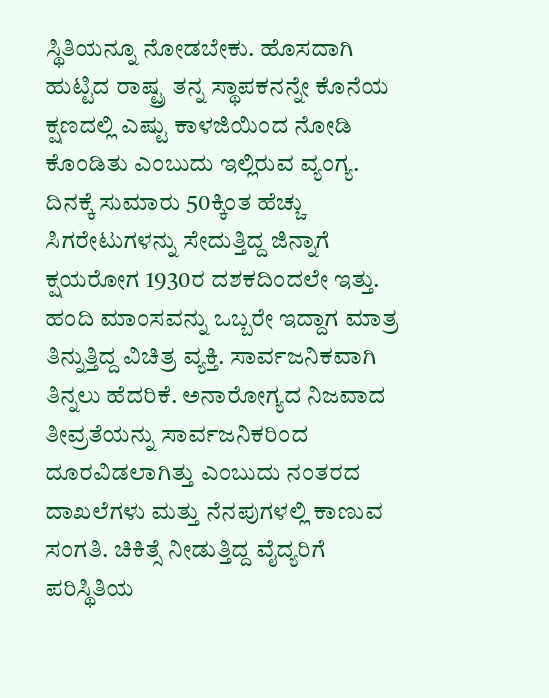ಸ್ಥಿತಿಯನ್ನೂ ನೋಡಬೇಕು. ಹೊಸದಾಗಿ ಹುಟ್ಟಿದ ರಾಷ್ಟ್ರ ತನ್ನ ಸ್ಥಾಪಕನನ್ನೇ ಕೊನೆಯ ಕ್ಷಣದಲ್ಲಿ ಎಷ್ಟು ಕಾಳಜಿಯಿಂದ ನೋಡಿ ಕೊಂಡಿತು ಎಂಬುದು ಇಲ್ಲಿರುವ ವ್ಯಂಗ್ಯ. ದಿನಕ್ಕೆ ಸುಮಾರು 50ಕ್ಕಿಂತ ಹೆಚ್ಚು ಸಿಗರೇಟುಗಳನ್ನು ಸೇದುತ್ತಿದ್ದ ಜಿನ್ನಾಗೆ ಕ್ಷಯರೋಗ 1930ರ ದಶಕದಿಂದಲೇ ಇತ್ತು. ಹಂದಿ ಮಾಂಸವನ್ನು ಒಬ್ಬರೇ ಇದ್ದಾಗ ಮಾತ್ರ ತಿನ್ನುತ್ತಿದ್ದ ವಿಚಿತ್ರ ವ್ಯಕ್ತಿ. ಸಾರ್ವಜನಿಕವಾಗಿ ತಿನ್ನಲು ಹೆದರಿಕೆ. ಅನಾರೋಗ್ಯದ ನಿಜವಾದ ತೀವ್ರತೆಯನ್ನು ಸಾರ್ವಜನಿಕರಿಂದ ದೂರವಿಡಲಾಗಿತ್ತು ಎಂಬುದು ನಂತರದ ದಾಖಲೆಗಳು ಮತ್ತು ನೆನಪುಗಳಲ್ಲಿ ಕಾಣುವ ಸಂಗತಿ. ಚಿಕಿತ್ಸೆ ನೀಡುತ್ತಿದ್ದ ವೈದ್ಯರಿಗೆ ಪರಿಸ್ಥಿತಿಯ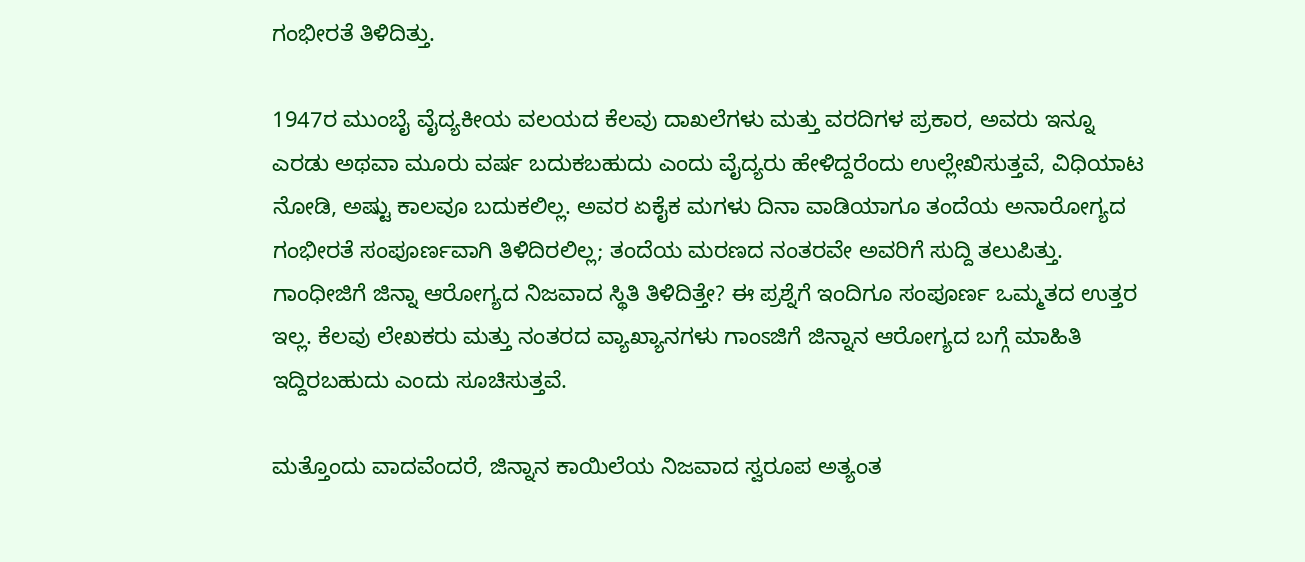ಗಂಭೀರತೆ ತಿಳಿದಿತ್ತು.

1947ರ ಮುಂಬೈ ವೈದ್ಯಕೀಯ ವಲಯದ ಕೆಲವು ದಾಖಲೆಗಳು ಮತ್ತು ವರದಿಗಳ ಪ್ರಕಾರ, ಅವರು ಇನ್ನೂ ಎರಡು ಅಥವಾ ಮೂರು ವರ್ಷ ಬದುಕಬಹುದು ಎಂದು ವೈದ್ಯರು ಹೇಳಿದ್ದರೆಂದು ಉಲ್ಲೇಖಿಸುತ್ತವೆ, ವಿಧಿಯಾಟ ನೋಡಿ, ಅಷ್ಟು ಕಾಲವೂ ಬದುಕಲಿಲ್ಲ. ಅವರ ಏಕೈಕ ಮಗಳು ದಿನಾ ವಾಡಿಯಾಗೂ ತಂದೆಯ ಅನಾರೋಗ್ಯದ ಗಂಭೀರತೆ ಸಂಪೂರ್ಣವಾಗಿ ತಿಳಿದಿರಲಿಲ್ಲ; ತಂದೆಯ ಮರಣದ ನಂತರವೇ ಅವರಿಗೆ ಸುದ್ದಿ ತಲುಪಿತ್ತು. ಗಾಂಧೀಜಿಗೆ ಜಿನ್ನಾ ಆರೋಗ್ಯದ ನಿಜವಾದ ಸ್ಥಿತಿ ತಿಳಿದಿತ್ತೇ? ಈ ಪ್ರಶ್ನೆಗೆ ಇಂದಿಗೂ ಸಂಪೂರ್ಣ ಒಮ್ಮತದ ಉತ್ತರ ಇಲ್ಲ. ಕೆಲವು ಲೇಖಕರು ಮತ್ತು ನಂತರದ ವ್ಯಾಖ್ಯಾನಗಳು ಗಾಂಽಜಿಗೆ ಜಿನ್ನಾನ ಆರೋಗ್ಯದ ಬಗ್ಗೆ ಮಾಹಿತಿ ಇದ್ದಿರಬಹುದು ಎಂದು ಸೂಚಿಸುತ್ತವೆ.

ಮತ್ತೊಂದು ವಾದವೆಂದರೆ, ಜಿನ್ನಾನ ಕಾಯಿಲೆಯ ನಿಜವಾದ ಸ್ವರೂಪ ಅತ್ಯಂತ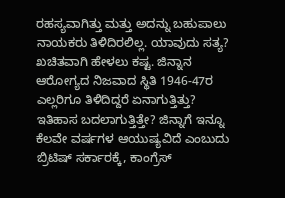ರಹಸ್ಯವಾಗಿತ್ತು ಮತ್ತು ಅದನ್ನು ಬಹುಪಾಲು ನಾಯಕರು ತಿಳಿದಿರಲಿಲ್ಲ. ಯಾವುದು ಸತ್ಯ? ಖಚಿತವಾಗಿ ಹೇಳಲು ಕಷ್ಟ. ಜಿನ್ನಾನ ಆರೋಗ್ಯದ ನಿಜವಾದ ಸ್ಥಿತಿ 1946-47ರ ಎಲ್ಲರಿಗೂ ತಿಳಿದಿದ್ದರೆ ಏನಾಗುತ್ತಿತ್ತು? ಇತಿಹಾಸ ಬದಲಾಗುತ್ತಿತ್ತೇ? ಜಿನ್ನಾಗೆ ಇನ್ನೂ ಕೆಲವೇ ವರ್ಷಗಳ ಆಯುಷ್ಯವಿದೆ ಎಂಬುದು ಬ್ರಿಟಿಷ್ ಸರ್ಕಾರಕ್ಕೆ, ಕಾಂಗ್ರೆಸ್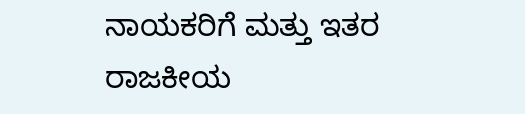ನಾಯಕರಿಗೆ ಮತ್ತು ಇತರ ರಾಜಕೀಯ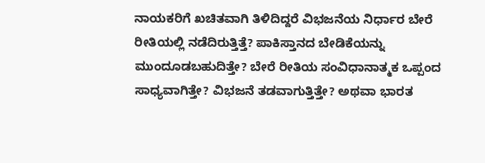ನಾಯಕರಿಗೆ ಖಚಿತವಾಗಿ ತಿಳಿದಿದ್ದರೆ ವಿಭಜನೆಯ ನಿರ್ಧಾರ ಬೇರೆ ರೀತಿಯಲ್ಲಿ ನಡೆದಿರುತ್ತಿತ್ತೆ? ಪಾಕಿಸ್ತಾನದ ಬೇಡಿಕೆಯನ್ನು ಮುಂದೂಡಬಹುದಿತ್ತೇ? ಬೇರೆ ರೀತಿಯ ಸಂವಿಧಾನಾತ್ಮಕ ಒಪ್ಪಂದ ಸಾಧ್ಯವಾಗಿತ್ತೇ? ವಿಭಜನೆ ತಡವಾಗುತ್ತಿತ್ತೇ? ಅಥವಾ ಭಾರತ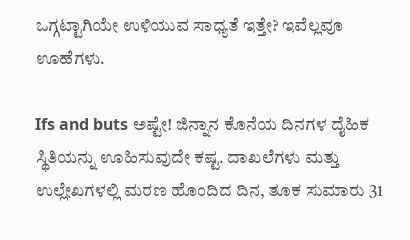ಒಗ್ಗಟ್ಟಾಗಿಯೇ ಉಳಿಯುವ ಸಾಧ್ಯತೆ ಇತ್ತೇ? ಇವೆಲ್ಲವೂ ಊಹೆಗಳು.

Ifs and buts ಅಷ್ಟೇ! ಜಿನ್ನಾನ ಕೊನೆಯ ದಿನಗಳ ದೈಹಿಕ ಸ್ಥಿತಿಯನ್ನು ಊಹಿಸುವುದೇ ಕಷ್ಟ. ದಾಖಲೆಗಳು ಮತ್ತು ಉಲ್ಲೇಖಗಳಲ್ಲಿ ಮರಣ ಹೊಂದಿದ ದಿನ, ತೂಕ ಸುಮಾರು 31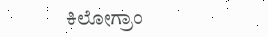ಕಿಲೋಗ್ರಾಂ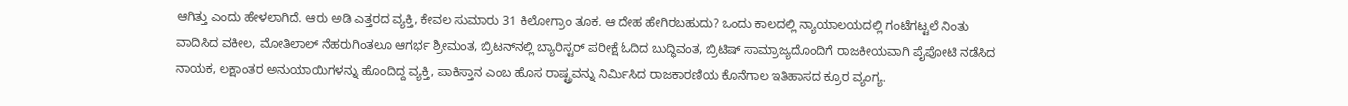ಆಗಿತ್ತು ಎಂದು ಹೇಳಲಾಗಿದೆ. ಆರು ಅಡಿ ಎತ್ತರದ ವ್ಯಕ್ತಿ, ಕೇವಲ ಸುಮಾರು 31 ಕಿಲೋಗ್ರಾಂ ತೂಕ. ಆ ದೇಹ ಹೇಗಿರಬಹುದು? ಒಂದು ಕಾಲದಲ್ಲಿ ನ್ಯಾಯಾಲಯದಲ್ಲಿ ಗಂಟೆಗಟ್ಟಲೆ ನಿಂತು ವಾದಿಸಿದ ವಕೀಲ, ಮೋತಿಲಾಲ್ ನೆಹರುಗಿಂತಲೂ ಆಗರ್ಭ ಶ್ರೀಮಂತ, ಬ್ರಿಟನ್‌ನಲ್ಲಿ ಬ್ಯಾರಿಸ್ಟರ್ ಪರೀಕ್ಷೆ ಓದಿದ ಬುದ್ಧಿವಂತ, ಬ್ರಿಟಿಷ್ ಸಾಮ್ರಾಜ್ಯದೊಂದಿಗೆ ರಾಜಕೀಯವಾಗಿ ಪೈಪೋಟಿ ನಡೆಸಿದ ನಾಯಕ, ಲಕ್ಷಾಂತರ ಅನುಯಾಯಿಗಳನ್ನು ಹೊಂದಿದ್ದ ವ್ಯಕ್ತಿ, ಪಾಕಿಸ್ತಾನ ಎಂಬ ಹೊಸ ರಾಷ್ಟ್ರವನ್ನು ನಿರ್ಮಿಸಿದ ರಾಜಕಾರಣಿಯ ಕೊನೆಗಾಲ ಇತಿಹಾಸದ ಕ್ರೂರ ವ್ಯಂಗ್ಯ.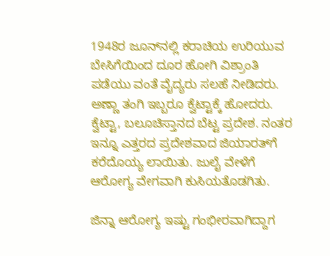1948ರ ಜೂನ್‌ನಲ್ಲಿ ಕರಾಚಿಯ ಉರಿಯುವ ಬೇಸಿಗೆಯಿಂದ ದೂರ ಹೋಗಿ ವಿಶ್ರಾಂತಿ ಪಡೆಯು ವಂತೆ ವೈದ್ಯರು ಸಲಹೆ ನೀಡಿದರು. ಅಣ್ಣಾ ತಂಗಿ ಇಬ್ಬರೂ ಕ್ವೆಟ್ಟಾಕ್ಕೆ ಹೋದರು. ಕ್ವೆಟ್ಟಾ, ಬಲೂಚಿಸ್ತಾನದ ಬೆಟ್ಟ ಪ್ರದೇಶ. ನಂತರ ಇನ್ನೂ ಎತ್ತರದ ಪ್ರದೇಶವಾದ ಜಿಯಾರತ್‌ಗೆ ಕರೆದೊಯ್ಯ ಲಾಯಿತು. ಜುಲೈ ವೇಳೆಗೆ ಆರೋಗ್ಯ ವೇಗವಾಗಿ ಕುಸಿಯತೊಡಗಿತು.

ಜಿನ್ನಾ ಆರೋಗ್ಯ ಇಷ್ಟು ಗಂಭೀರವಾಗಿದ್ದಾಗ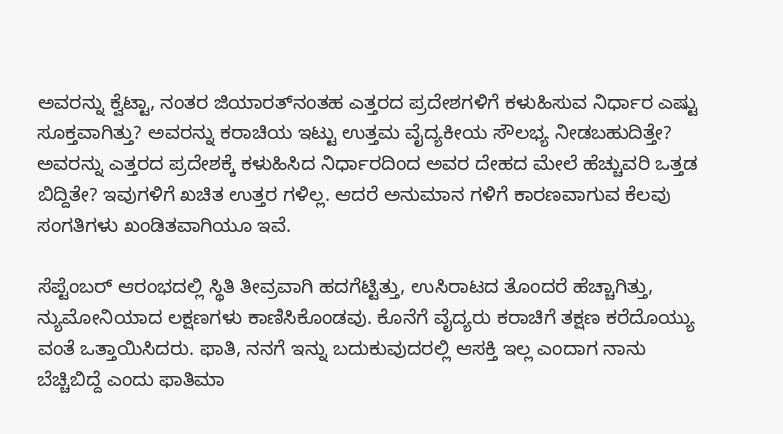ಅವರನ್ನು ಕ್ವೆಟ್ಟಾ, ನಂತರ ಜಿಯಾರತ್‌ನಂತಹ ಎತ್ತರದ ಪ್ರದೇಶಗಳಿಗೆ ಕಳುಹಿಸುವ ನಿರ್ಧಾರ ಎಷ್ಟು ಸೂಕ್ತವಾಗಿತ್ತು? ಅವರನ್ನು ಕರಾಚಿಯ ಇಟ್ಟು ಉತ್ತಮ ವೈದ್ಯಕೀಯ ಸೌಲಭ್ಯ ನೀಡಬಹುದಿತ್ತೇ? ಅವರನ್ನು ಎತ್ತರದ ಪ್ರದೇಶಕ್ಕೆ ಕಳುಹಿಸಿದ ನಿರ್ಧಾರದಿಂದ ಅವರ ದೇಹದ ಮೇಲೆ ಹೆಚ್ಚುವರಿ ಒತ್ತಡ ಬಿದ್ದಿತೇ? ಇವುಗಳಿಗೆ ಖಚಿತ ಉತ್ತರ ಗಳಿಲ್ಲ. ಆದರೆ ಅನುಮಾನ ಗಳಿಗೆ ಕಾರಣವಾಗುವ ಕೆಲವು ಸಂಗತಿಗಳು ಖಂಡಿತವಾಗಿಯೂ ಇವೆ.

ಸೆಪ್ಟೆಂಬರ್ ಆರಂಭದಲ್ಲಿ ಸ್ಥಿತಿ ತೀವ್ರವಾಗಿ ಹದಗೆಟ್ಟಿತ್ತು, ಉಸಿರಾಟದ ತೊಂದರೆ ಹೆಚ್ಚಾಗಿತ್ತು, ನ್ಯುಮೋನಿಯಾದ ಲಕ್ಷಣಗಳು ಕಾಣಿಸಿಕೊಂಡವು. ಕೊನೆಗೆ ವೈದ್ಯರು ಕರಾಚಿಗೆ ತಕ್ಷಣ ಕರೆದೊಯ್ಯು ವಂತೆ ಒತ್ತಾಯಿಸಿದರು. ಫಾತಿ, ನನಗೆ ಇನ್ನು ಬದುಕುವುದರಲ್ಲಿ ಆಸಕ್ತಿ ಇಲ್ಲ ಎಂದಾಗ ನಾನು ಬೆಚ್ಚಿಬಿದ್ದೆ ಎಂದು ಫಾತಿಮಾ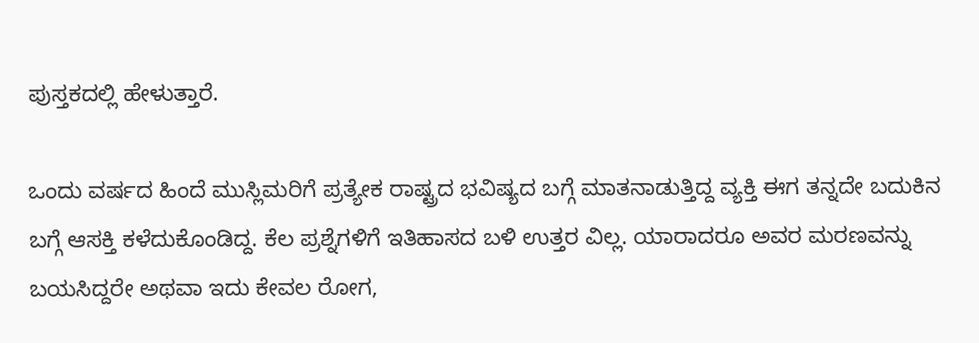ಪುಸ್ತಕದಲ್ಲಿ ಹೇಳುತ್ತಾರೆ.

ಒಂದು ವರ್ಷದ ಹಿಂದೆ ಮುಸ್ಲಿಮರಿಗೆ ಪ್ರತ್ಯೇಕ ರಾಷ್ಟ್ರದ ಭವಿಷ್ಯದ ಬಗ್ಗೆ ಮಾತನಾಡುತ್ತಿದ್ದ ವ್ಯಕ್ತಿ ಈಗ ತನ್ನದೇ ಬದುಕಿನ ಬಗ್ಗೆ ಆಸಕ್ತಿ ಕಳೆದುಕೊಂಡಿದ್ದ. ಕೆಲ ಪ್ರಶ್ನೆಗಳಿಗೆ ಇತಿಹಾಸದ ಬಳಿ ಉತ್ತರ ವಿಲ್ಲ. ಯಾರಾದರೂ ಅವರ ಮರಣವನ್ನು ಬಯಸಿದ್ದರೇ ಅಥವಾ ಇದು ಕೇವಲ ರೋಗ,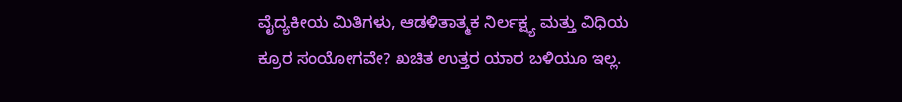ವೈದ್ಯಕೀಯ ಮಿತಿಗಳು, ಆಡಳಿತಾತ್ಮಕ ನಿರ್ಲಕ್ಷ್ಯ ಮತ್ತು ವಿಧಿಯ ಕ್ರೂರ ಸಂಯೋಗವೇ? ಖಚಿತ ಉತ್ತರ ಯಾರ ಬಳಿಯೂ ಇಲ್ಲ.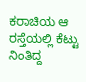ಕರಾಚಿಯ ಆ ರಸ್ತೆಯಲ್ಲಿ ಕೆಟ್ಟು ನಿಂತಿದ್ದ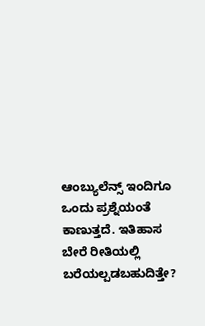ಆಂಬ್ಯುಲೆನ್ಸ್ ಇಂದಿಗೂ ಒಂದು ಪ್ರಶ್ನೆಯಂತೆ ಕಾಣುತ್ತದೆ. ಇತಿಹಾಸ ಬೇರೆ ರೀತಿಯಲ್ಲಿ ಬರೆಯಲ್ಪಡಬಹುದಿತ್ತೇ?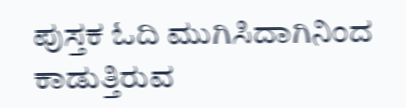ಪುಸ್ತಕ ಓದಿ ಮುಗಿಸಿದಾಗಿನಿಂದ ಕಾಡುತ್ತಿರುವ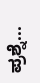ಪ್ರಶ್ನೆ...